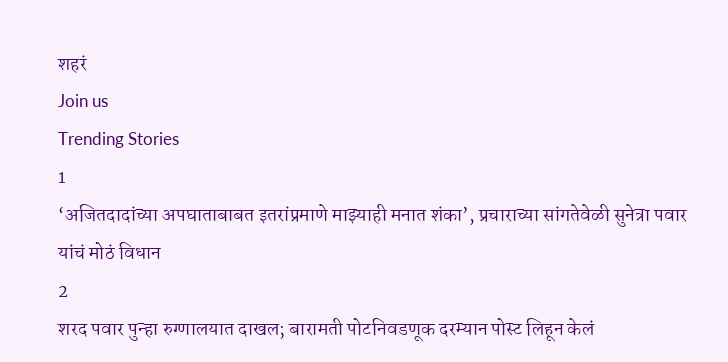शहरं
Join us
Trending Stories
1
‘अजितदादांच्या अपघाताबाबत इतरांप्रमाणे माझ्याही मनात शंका’, प्रचाराच्या सांगतेवेळी सुनेत्रा पवार यांचं मोठं विधान
2
शरद पवार पुन्हा रुग्णालयात दाखल; बारामती पोटनिवडणूक दरम्यान पोस्ट लिहून केलं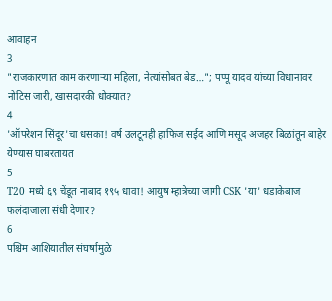आवाहन
3
"राजकारणात काम करणाऱ्या महिला, नेत्यांसोबत बेड…"; पप्पू यादव यांच्या विधानावर नोटिस जारी, खासदारकी धोक्यात?
4
'ऑपरेशन सिंदूर'चा धसका! वर्ष उलटूनही हाफिज सईद आणि मसूद अजहर बिळांतून बाहेर येण्यास घाबरतायत
5
T20 मध्ये ६९ चेंडूत नाबाद १९५ धावा! आयुष म्हात्रेच्या जागी CSK 'या' धडाकेबाज फलंदाजाला संधी देणार?
6
पश्चिम आशियातील संघर्षामुळे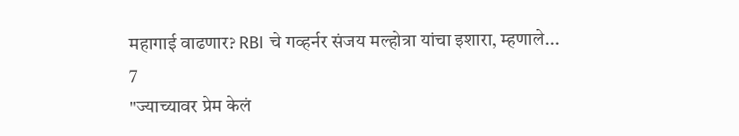महागाई वाढणार? RBI चे गव्हर्नर संजय मल्होत्रा यांचा इशारा, म्हणाले...
7
"ज्याच्यावर प्रेम केलं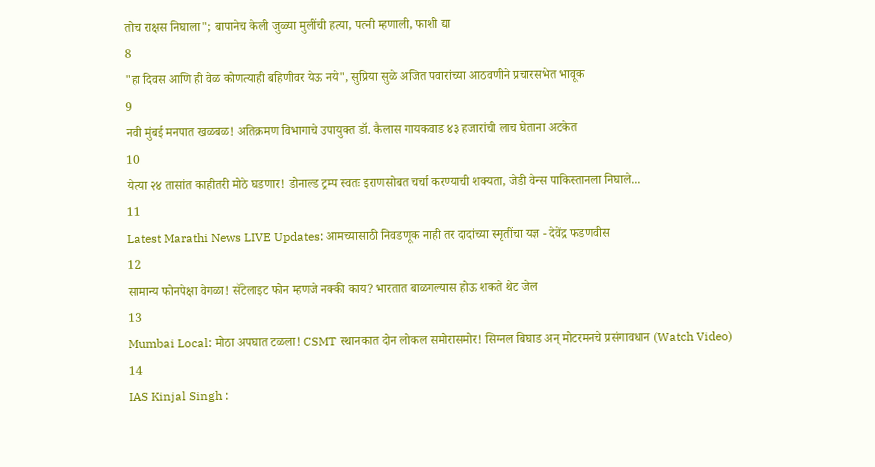तोच राक्षस निघाला"; बापानेच केली जुळ्या मुलींची हत्या, पत्नी म्हणाली, फाशी द्या
8
"हा दिवस आणि ही वेळ कोणत्याही बहिणीवर येऊ नये", सुप्रिया सुळे अजित पवारांच्या आठवणीने प्रचारसभेत भावूक
9
नवी मुंबई मनपात खळबळ! अतिक्रमण विभागाचे उपायुक्त डॉ. कैलास गायकवाड ४३ हजारांची लाच घेताना अटकेत
10
येत्या २४ तासांत काहीतरी मोठे घडणार! डोनाल्ड ट्रम्प स्वतः इराणसोबत चर्चा करण्याची शक्यता, जेडी वेन्स पाकिस्तानला निघाले...
11
Latest Marathi News LIVE Updates: आमच्यासाठी निवडणूक नाही तर दादांच्या स्मृतींचा यज्ञ - देवेंद्र फडणवीस
12
सामान्य फोनपेक्षा वेगळा! सॅटेलाइट फोन म्हणजे नक्की काय? भारतात बाळगल्यास होऊ शकते थेट जेल
13
Mumbai Local: मोठा अपघात टळला! CSMT स्थानकात दोन लोकल समोरासमोर! सिग्नल बिघाड अन् मोटरमनचे प्रसंगावधान (Watch Video)
14
IAS Kinjal Singh :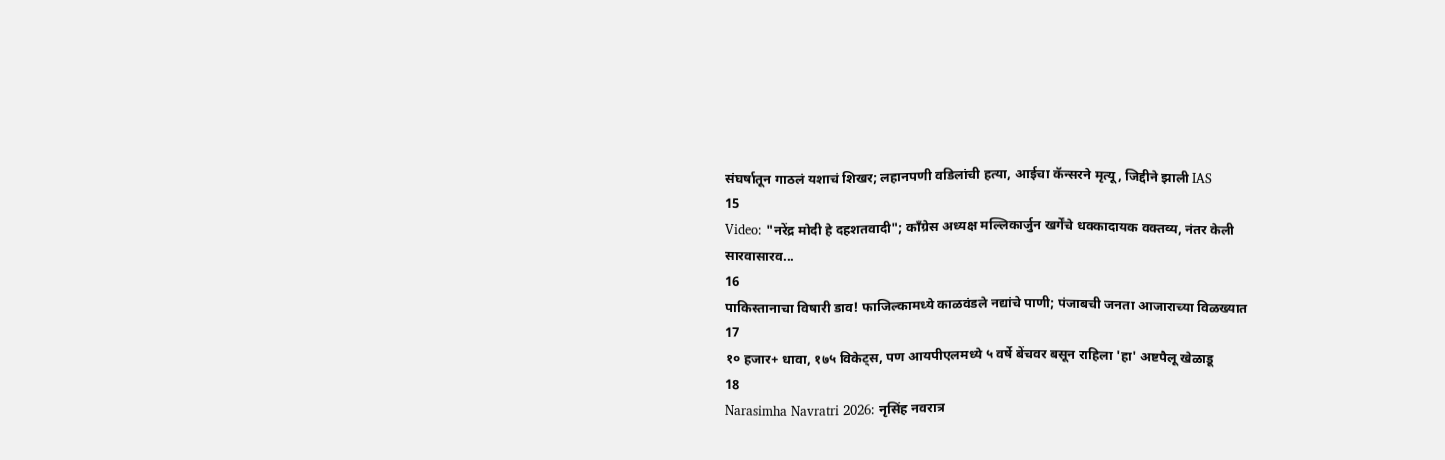संघर्षातून गाठलं यशाचं शिखर; लहानपणी वडिलांची हत्या, आईचा कॅन्सरने मृत्यू, जिद्दीने झाली IAS
15
Video: "नरेंद्र मोदी हे दहशतवादी"; काँग्रेस अध्यक्ष मल्लिकार्जुन खर्गेंचे धक्कादायक वक्तव्य, नंतर केली सारवासारव...
16
पाकिस्तानाचा विषारी डाव! फाजिल्कामध्ये काळवंडले नद्यांचे पाणी; पंजाबची जनता आजाराच्या विळख्यात
17
१० हजार+ धावा, १७५ विकेट्स, पण आयपीएलमध्ये ५ वर्षे बेंचवर बसून राहिला 'हा' अष्टपैलू खेळाडू
18
Narasimha Navratri 2026: नृसिंह नवरात्र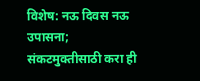विशेष: नऊ दिवस नऊ उपासना; संकटमुक्तीसाठी करा ही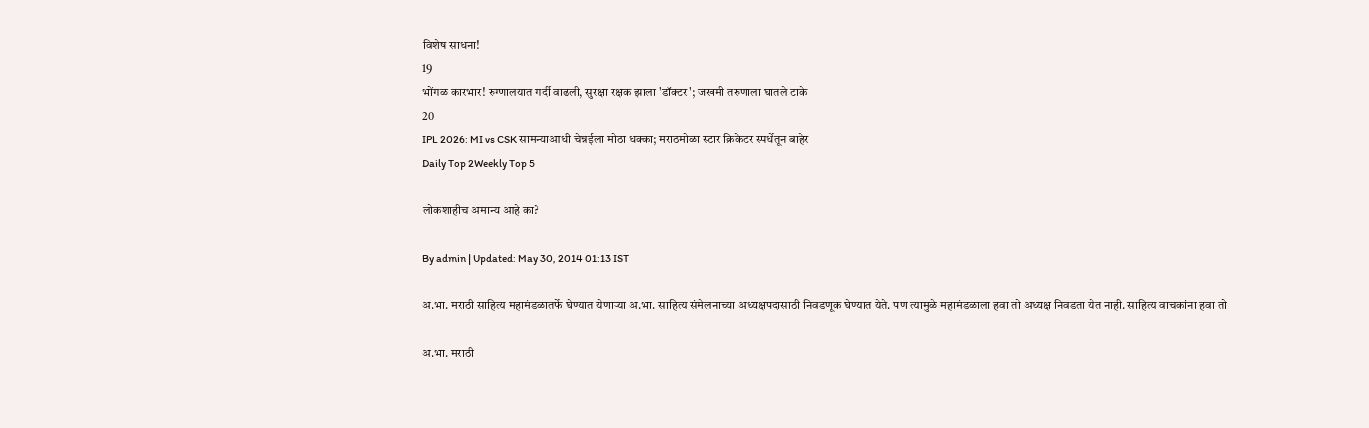विशेष साधना!
19
भोंगळ कारभार! रुग्णालयात गर्दी वाढली, सुरक्षा रक्षक झाला 'डॉक्टर'; जखमी तरुणाला घातले टाके
20
IPL 2026: MI vs CSK सामन्याआधी चेन्नईला मोठा धक्का; मराठमोळा स्टार क्रिकेटर स्पर्धेतून बाहेर
Daily Top 2Weekly Top 5

लोकशाहीच अमान्य आहे का?

By admin | Updated: May 30, 2014 01:13 IST

अ.भा. मराठी साहित्य महामंडळातर्फे घेण्यात येणार्‍या अ.भा. साहित्य संमेलनाच्या अध्यक्षपदासाठी निवडणूक घेण्यात येते. पण त्यामुळे महामंडळाला हवा तो अध्यक्ष निवडता येत नाही. साहित्य वाचकांना हवा तो

अ.भा. मराठी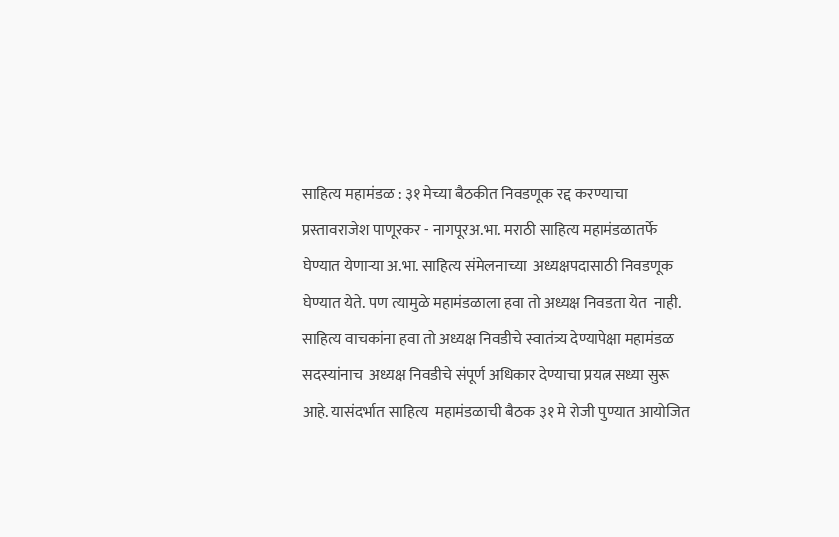साहित्य महामंडळ : ३१ मेच्या बैठकीत निवडणूक रद्द करण्याचा प्रस्तावराजेश पाणूरकर - नागपूरअ.भा. मराठी साहित्य महामंडळातर्फे घेण्यात येणार्‍या अ.भा. साहित्य संमेलनाच्या  अध्यक्षपदासाठी निवडणूक घेण्यात येते. पण त्यामुळे महामंडळाला हवा तो अध्यक्ष निवडता येत  नाही. साहित्य वाचकांना हवा तो अध्यक्ष निवडीचे स्वातंत्र्य देण्यापेक्षा महामंडळ सदस्यांनाच  अध्यक्ष निवडीचे संपूर्ण अधिकार देण्याचा प्रयत्न सध्या सुरू आहे. यासंदर्भात साहित्य  महामंडळाची बैठक ३१ मे रोजी पुण्यात आयोजित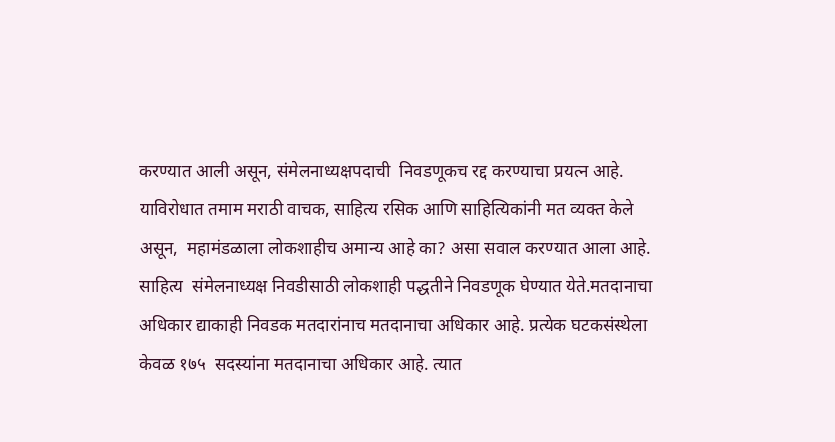करण्यात आली असून, संमेलनाध्यक्षपदाची  निवडणूकच रद्द करण्याचा प्रयत्न आहे.      याविरोधात तमाम मराठी वाचक, साहित्य रसिक आणि साहित्यिकांनी मत व्यक्त केले असून,  महामंडळाला लोकशाहीच अमान्य आहे का? असा सवाल करण्यात आला आहे.           साहित्य  संमेलनाध्यक्ष निवडीसाठी लोकशाही पद्धतीने निवडणूक घेण्यात येते.मतदानाचा अधिकार द्याकाही निवडक मतदारांनाच मतदानाचा अधिकार आहे. प्रत्येक घटकसंस्थेला केवळ १७५  सदस्यांना मतदानाचा अधिकार आहे. त्यात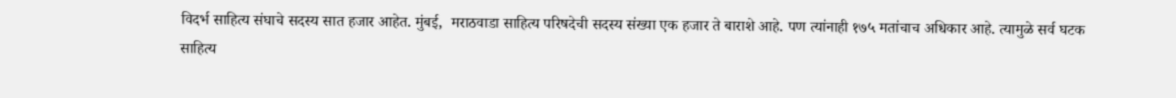विदर्भ साहित्य संघाचे सदस्य सात हजार आहेत. मुंबई,  मराठवाडा साहित्य परिषदेची सदस्य संख्या एक हजार ते बाराशे आहे. पण त्यांनाही १७५ मतांचाच अधिकार आहे. त्यामुळे सर्व घटक साहित्य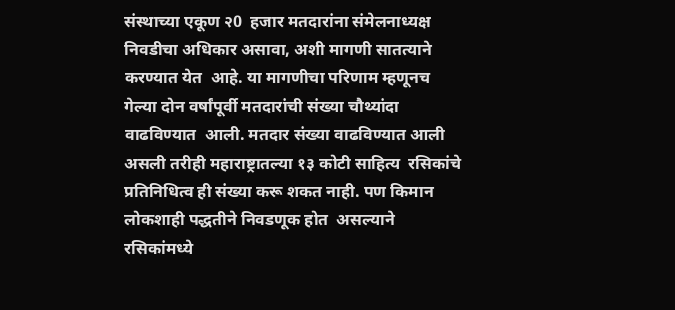संस्थाच्या एकूण २0  हजार मतदारांना संमेलनाध्यक्ष निवडीचा अधिकार असावा, अशी मागणी सातत्याने करण्यात येत  आहे. या मागणीचा परिणाम म्हणूनच गेल्या दोन वर्षांपूर्वी मतदारांची संख्या चौथ्यांदा वाढविण्यात  आली. मतदार संख्या वाढविण्यात आली असली तरीही महाराष्ट्रातल्या १३ कोटी साहित्य  रसिकांचे प्रतिनिधित्व ही संख्या करू शकत नाही. पण किमान लोकशाही पद्धतीने निवडणूक होत  असल्याने रसिकांमध्ये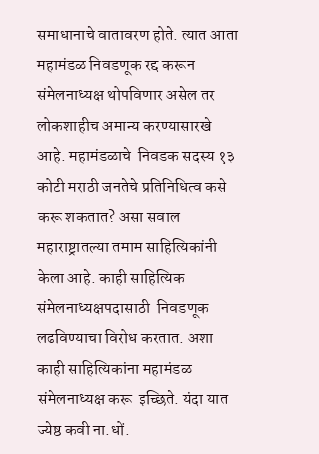समाधानाचे वातावरण होते. त्यात आता महामंडळ निवडणूक रद्द करून  संमेलनाध्यक्ष थोपविणार असेल तर लोकशाहीच अमान्य करण्यासारखे आहे. महामंडळाचे  निवडक सदस्य १३ कोटी मराठी जनतेचे प्रतिनिधित्व कसे करू शकतात? असा सवाल  महाराष्ट्रातल्या तमाम साहित्यिकांनी केला आहे. काही साहित्यिक संमेलनाध्यक्षपदासाठी  निवडणूक लढविण्याचा विरोध करतात. अशा काही साहित्यिकांना महामंडळ संमेलनाध्यक्ष करू  इच्छिते. यंदा यात ज्येष्ठ कवी ना.धों.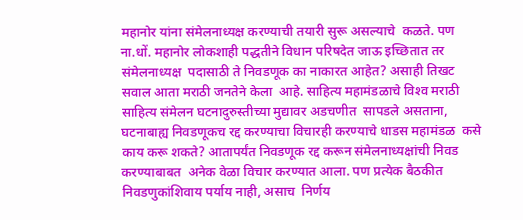महानोर यांना संमेलनाध्यक्ष करण्याची तयारी सुरू असल्याचे  कळते. पण ना.धों. महानोर लोकशाही पद्धतीने विधान परिषदेत जाऊ इच्छितात तर संमेलनाध्यक्ष  पदासाठी ते निवडणूक का नाकारत आहेत? असाही तिखट सवाल आता मराठी जनतेने केला  आहे. साहित्य महामंडळाचे विश्‍व मराठी साहित्य संमेलन घटनादुरुस्तीच्या मुद्यावर अडचणीत  सापडले असताना, घटनाबाह्य निवडणूकच रद्द करण्याचा विचारही करण्याचे धाडस महामंडळ  कसे काय करू शकते? आतापर्यंत निवडणूक रद्द करून संमेलनाध्यक्षांची निवड करण्याबाबत  अनेक वेळा विचार करण्यात आला. पण प्रत्येक बैठकीत निवडणुकांशिवाय पर्याय नाही, असाच  निर्णय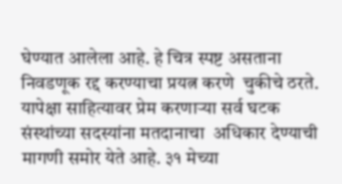घेण्यात आलेला आहे. हे चित्र स्पष्ट असताना निवडणूक रद्द करण्याचा प्रयत्न करणे  चुकीचे ठरते. यापेक्षा साहित्यावर प्रेम करणार्‍या सर्व घटक संस्थांच्या सदस्यांना मतदानाचा  अधिकार देण्याची मागणी समोर येते आहे. ३१ मेच्या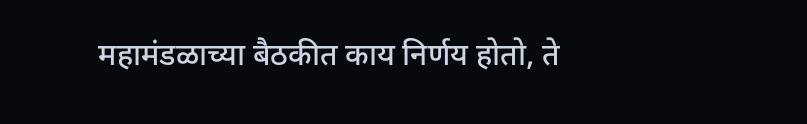महामंडळाच्या बैठकीत काय निर्णय होतो, ते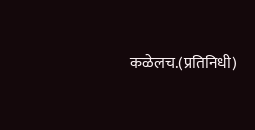कळेलच.(प्रतिनिधी)